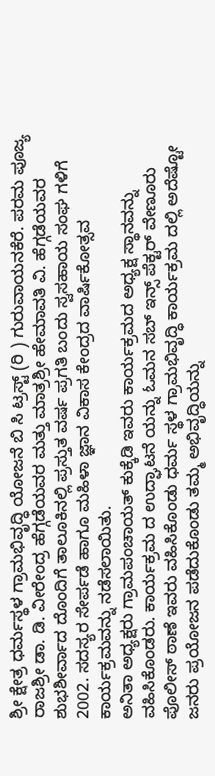ಶ್ರೀ ಕ್ಷೇತ್ರ ಧರ್ಮಸ್ಥಳ ಗ್ರಾಮಭಿವೃದ್ಧಿ ಯೋಜನೆ ಬಿ ಸಿ ಟ್ರಸ್ಟ್ (ರಿ ) ಗುರುವಾಯನಕೆರೆ. ಪರಮ ಪೂಜ್ಯ ರಾಜಶ್ರೀ ಡಾ. ಡಿ. ವೀರೇಂದ್ರ ಹೆಗ್ಗಡೆಯವರ ಮತ್ತು ಮಾತ್ರಶ್ರೀ ಹೇಮಾವತಿ ವಿ. ಹೆಗ್ಗಡೆಯವರ ಶುಭಶೀರ್ವಾದ ದೊಂದಿಗೆ ತಾಲೂಕಿನಲ್ಲಿ ಪ್ರಸ್ತುತ ವರ್ಷ ಪ್ರಗತಿ ಬಂದು ಸ್ವಸಹಾಯ ಸಂಘ ಗಳಿಗೆ 2002. ಸದಸ್ಯರ ಸೇರ್ಪಡೆ ಹಾಗೂ ಮಹಿಳಾ ಜ್ಞಾನ ವಿಕಾಸ ಕೇಂದ್ರದ ವಾರ್ಷಿಕೋತ್ಸವ ಕಾರ್ಯಕ್ರಮವನ್ನು ನಡೆಸಲಾಯಿತು.
ಅನಿತಾ ಅಧ್ಯಕ್ಷರು ಗ್ರಾಮಪಂಚಾಯತ್ ಕುಕ್ಕೆಡಿ ಇವರು ಕಾರ್ಯಕ್ರಮದ ಅಧ್ಯಕ್ಷ ಸ್ಥಾನವನ್ನು ವಹಿಸಿಕೊಂಡರು. ಕಾರ್ಯಕ್ರಮ ದ ಉದ್ಘಾಟನೆ ಯನ್ನು ಓಮನ ಸಬ್ ಇನ್ಸ್ ಪೆಕ್ಟರ್ ವೇಣೂರು ಪೊಲೀಸ್ ಠಾಣೆ ಇವರು ವಹಿಸಿಕೊಂಡು ಧರ್ಮ ಸ್ಥಳ ಗ್ರಾಮಭಿವೃದ್ಧಿ ಕಾರ್ಯಕ್ರಮ ದಲ್ಲಿ ಅದೆಷ್ಟೋ ಜನರು ಪ್ರಯೋಜನ ಪಡೆದುಕೊಂಡು ತಮ್ಮ ಅಭಿವೃದ್ಧಿಯನ್ನು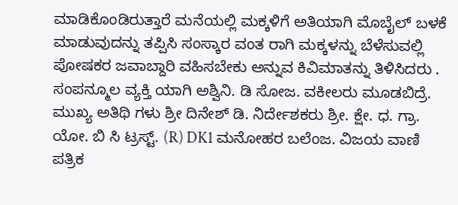ಮಾಡಿಕೊಂಡಿರುತ್ತಾರೆ ಮನೆಯಲ್ಲಿ ಮಕ್ಕಳಿಗೆ ಅತಿಯಾಗಿ ಮೊಬೈಲ್ ಬಳಕೆ ಮಾಡುವುದನ್ನು ತಪ್ಪಿಸಿ ಸಂಸ್ಕಾರ ವಂತ ರಾಗಿ ಮಕ್ಕಳನ್ನು ಬೆಳೆಸುವಲ್ಲಿ ಪೋಷಕರ ಜವಾಬ್ದಾರಿ ವಹಿಸಬೇಕು ಅನ್ನುವ ಕಿವಿಮಾತನ್ನು ತಿಳಿಸಿದರು .
ಸಂಪನ್ಮೂಲ ವ್ಯಕ್ತಿ ಯಾಗಿ ಅಶ್ವಿನಿ. ಡಿ ಸೋಜ. ವಕೀಲರು ಮೂಡಬಿದ್ರೆ. ಮುಖ್ಯ ಅತಿಥಿ ಗಳು ಶ್ರೀ ದಿನೇಶ್ ಡಿ. ನಿರ್ದೇಶಕರು ಶ್ರೀ. ಕ್ಷೇ. ಧ. ಗ್ರಾ. ಯೋ. ಬಿ ಸಿ ಟ್ರಸ್ಟ್. (R) DK1 ಮನೋಹರ ಬಲೆಂಜ. ವಿಜಯ ವಾಣಿ ಪತ್ರಿಕ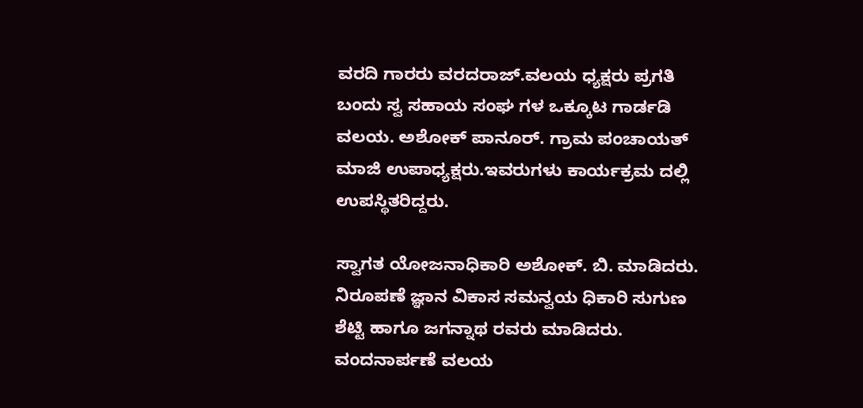ವರದಿ ಗಾರರು ವರದರಾಜ್.ವಲಯ ಧ್ಯಕ್ಷರು ಪ್ರಗತಿ ಬಂದು ಸ್ವ ಸಹಾಯ ಸಂಘ ಗಳ ಒಕ್ಕೂಟ ಗಾರ್ಡಡಿ ವಲಯ. ಅಶೋಕ್ ಪಾನೂರ್. ಗ್ರಾಮ ಪಂಚಾಯತ್ ಮಾಜಿ ಉಪಾಧ್ಯಕ್ಷರು.ಇವರುಗಳು ಕಾರ್ಯಕ್ರಮ ದಲ್ಲಿ ಉಪಸ್ಥಿತರಿದ್ದರು.

ಸ್ವಾಗತ ಯೋಜನಾಧಿಕಾರಿ ಅಶೋಕ್. ಬಿ. ಮಾಡಿದರು. ನಿರೂಪಣೆ ಜ್ಞಾನ ವಿಕಾಸ ಸಮನ್ವಯ ಧಿಕಾರಿ ಸುಗುಣ ಶೆಟ್ಟಿ ಹಾಗೂ ಜಗನ್ನಾಥ ರವರು ಮಾಡಿದರು. ವಂದನಾರ್ಪಣೆ ವಲಯ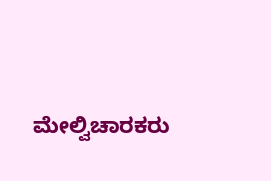ಮೇಲ್ವಿಚಾರಕರು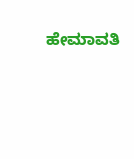ಹೇಮಾವತಿ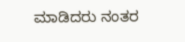ಮಾಡಿದರು ನಂತರ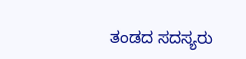ತಂಡದ ಸದಸ್ಯರು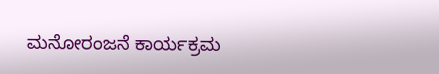ಮನೋರಂಜನೆ ಕಾರ್ಯಕ್ರಮ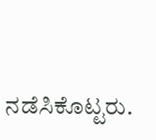ನಡೆಸಿಕೊಟ್ಟರು.